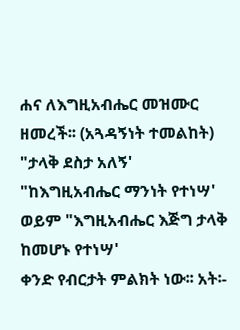ሐና ለእግዚአብሔር መዝሙር ዘመረች፡፡ (አጓዳኝነት ተመልከት)
"ታላቅ ደስታ አለኝ'
"ከእግዚአብሔር ማንነት የተነሣ' ወይም "እግዚአብሔር እጅግ ታላቅ ከመሆኑ የተነሣ'
ቀንድ የብርታት ምልክት ነው፡፡ አት፡-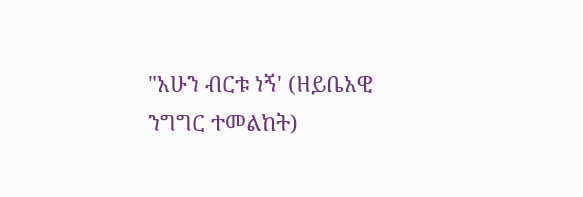"አሁን ብርቱ ነኝ' (ዘይቤአዊ ንግግር ተመልከት)